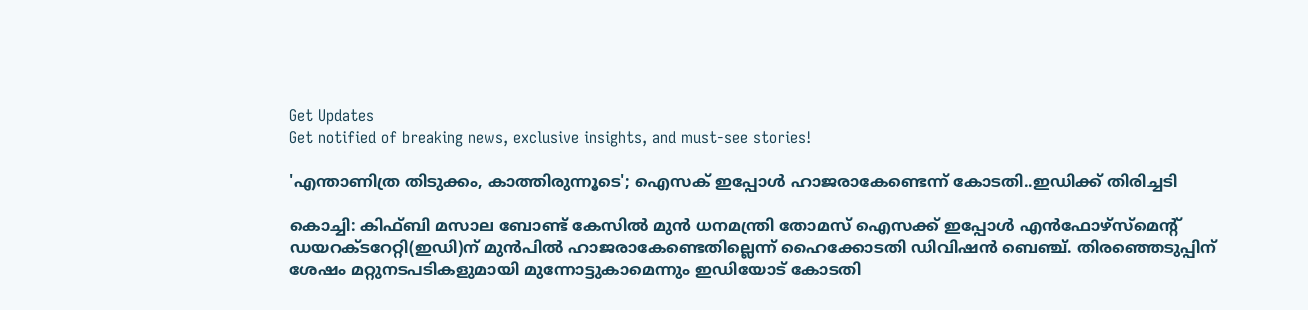Get Updates
Get notified of breaking news, exclusive insights, and must-see stories!

'എന്താണിത്ര തിടുക്കം, കാത്തിരുന്നൂടെ'; ഐസക് ഇപ്പോൾ ഹാജരാകേണ്ടെന്ന് കോടതി..ഇഡിക്ക് തിരിച്ചടി

കൊച്ചി: കിഫ്ബി മസാല ബോണ്ട് കേസിൽ മുൻ ധനമന്ത്രി തോമസ് ഐസക്ക് ഇപ്പോൾ എന്‍ഫോഴ്‌സ്‌മെന്റ് ഡയറക്ടറേറ്റി(ഇഡി)ന് മുൻപിൽ ഹാജരാകേണ്ടെതില്ലെന്ന് ഹൈക്കോടതി ഡിവിഷൻ ബെഞ്ച്. തിരഞ്ഞെടുപ്പിന് ശേഷം മറ്റുനടപടികളുമായി മുന്നോട്ടുകാമെന്നും ഇഡിയോട് കോടതി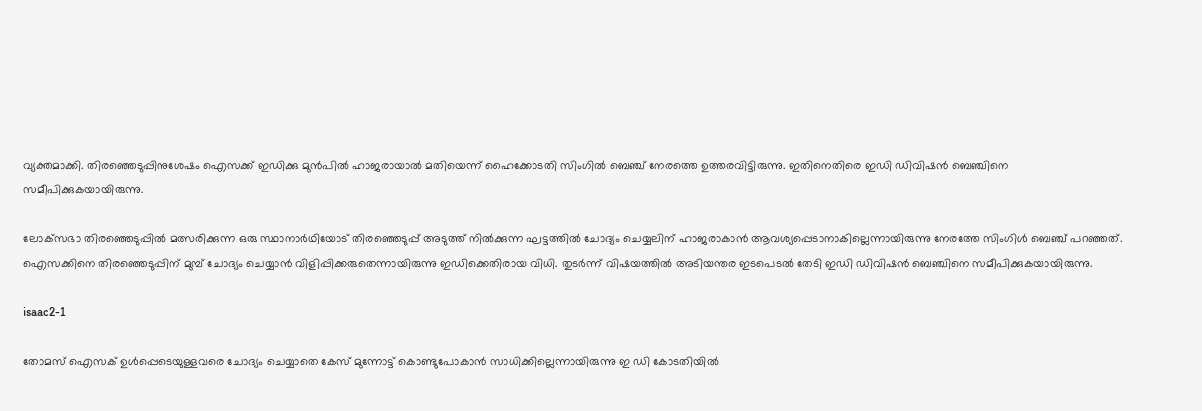വ്യക്തമാക്കി. തിരഞ്ഞെടുപ്പിനുശേഷം ഐസക്ക് ഇഡിക്കു മുൻപിൽ ഹാജരായാൽ മതിയെന്ന് ഹൈക്കോടതി സിംഗിൽ ബെഞ്ച് നേരത്തെ ഉത്തരവിട്ടിരുന്നു. ഇതിനെതിരെ ഇഡി ഡിവിഷൻ ബെഞ്ചിനെ സമീപിക്കുകയായിരുന്നു.

ലോക്‌സഭാ തിരഞ്ഞെടുപ്പില്‍ മത്സരിക്കുന്ന ഒരു സ്ഥാനാര്‍ഥിയോട് തിരഞ്ഞെടുപ്പ് അടുത്ത് നില്‍ക്കുന്ന ഘട്ടത്തിൽ ചോദ്യം ചെയ്യലിന് ഹാജരാകാൻ ആവശ്യപ്പെടാനാകില്ലെന്നായിരുന്നു നേരത്തേ സിംഗിൾ ബെഞ്ച് പറഞ്ഞത്. ഐസക്കിനെ തിരഞ്ഞെടുപ്പിന് മുമ്പ് ചോദ്യം ചെയ്യാൻ വിളിപ്പിക്കരുതെന്നായിരുന്നു ഇഡിക്കെതിരായ വിധി. തുടർന്ന് വിഷയത്തിൽ അടിയന്തര ഇടപെടൽ തേടി ഇഡി ഡിവിഷൻ ബെഞ്ചിനെ സമീപിക്കുകയായിരുന്നു.

isaac2-1

തോമസ് ഐസക് ഉൾപ്പെടെയുള്ളവരെ ചോദ്യം ചെയ്യാതെ കേസ് മുന്നോട്ട് കൊണ്ടുപോകാൻ സാധിക്കില്ലെന്നായിരുന്നു ഇ ഡി കോടതിയിൽ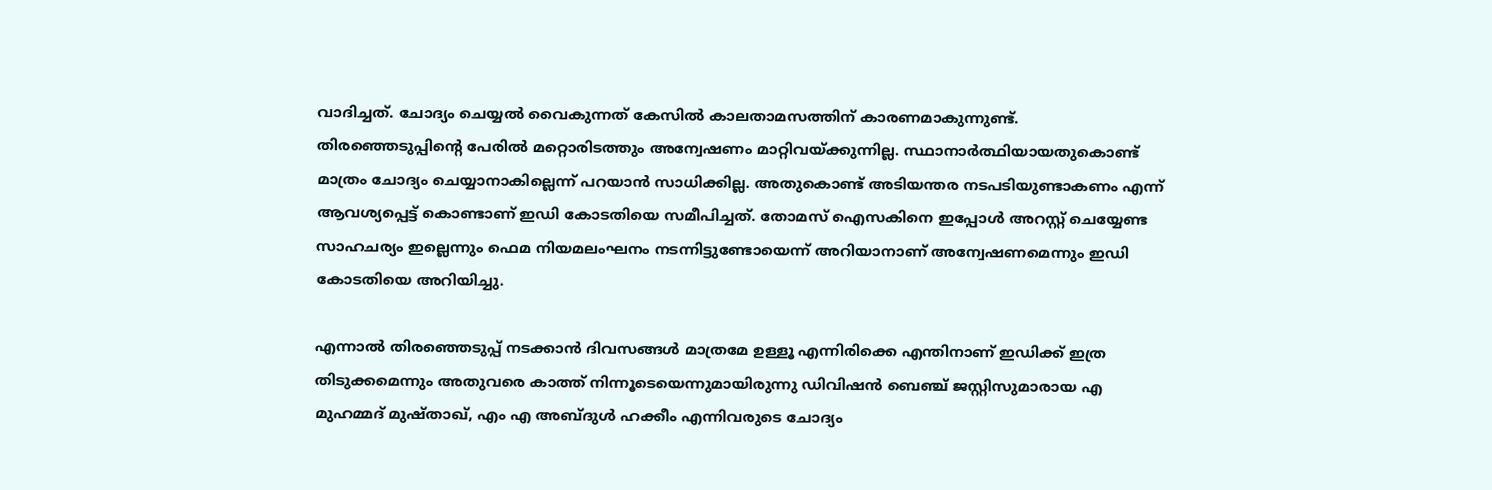വാദിച്ചത്. ചോദ്യം ചെയ്യൽ വൈകുന്നത് കേസിൽ കാലതാമസത്തിന് കാരണമാകുന്നുണ്ട്. തിരഞ്ഞെടുപ്പിന്റെ പേരിൽ മറ്റൊരിടത്തും അന്വേഷണം മാറ്റിവയ്ക്കുന്നില്ല. സ്ഥാനാർത്ഥിയായതുകൊണ്ട് മാത്രം ചോദ്യം ചെയ്യാനാകില്ലെന്ന് പറയാൻ സാധിക്കില്ല. അതുകൊണ്ട് അടിയന്തര നടപടിയുണ്ടാകണം എന്ന് ആവശ്യപ്പെട്ട് കൊണ്ടാണ് ഇഡി കോടതിയെ സമീപിച്ചത്. തോമസ് ഐസകിനെ ഇപ്പോൾ അറസ്റ്റ് ചെയ്യേണ്ട സാഹചര്യം ഇല്ലെന്നും ഫെമ നിയമലംഘനം നടന്നിട്ടുണ്ടോയെന്ന് അറിയാനാണ് അന്വേഷണമെന്നും ഇഡി കോടതിയെ അറിയിച്ചു.

എന്നാൽ തിരഞ്ഞെടുപ്പ് നടക്കാൻ ദിവസങ്ങൾ മാത്രമേ ഉള്ളൂ എന്നിരിക്കെ എന്തിനാണ് ഇഡിക്ക് ഇത്ര തിടുക്കമെന്നും അതുവരെ കാത്ത് നിന്നൂടെയെന്നുമായിരുന്നു ഡിവിഷൻ ബെഞ്ച് ജസ്റ്റിസുമാരായ എ മുഹമ്മദ് മുഷ്താഖ്, എം എ അബ്ദുള്‍ ഹക്കീം എന്നിവരുടെ ചോദ്യം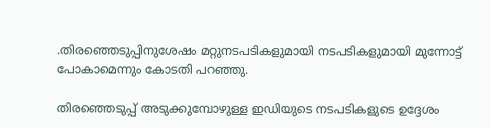.തിരഞ്ഞെടുപ്പിനുശേഷം മറ്റുനടപടികളുമായി നടപടികളുമായി മുന്നോട്ട് പോകാമെന്നും കോടതി പറഞ്ഞു.

തിരഞ്ഞെടുപ്പ് അടുക്കുമ്പോഴുള്ള ഇഡിയുടെ നടപടികളുടെ ഉദ്ദേശം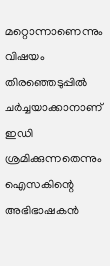മറ്റൊന്നാണെന്നും വിഷയം തിരഞ്ഞെടുപ്പിൽ ചർച്ചയാക്കാനാണ് ഇഡി ശ്രമിക്കുന്നതെന്നും ഐസകിന്റെ അഭിഭാഷകൻ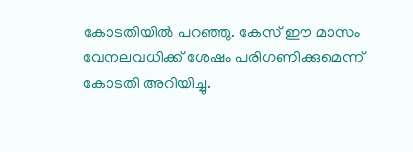കോടതിയിൽ പറഞ്ഞു. കേസ് ഈ മാസം വേനലവധിക്ക് ശേഷം പരിഗണിക്കുമെന്ന് കോടതി അറിയിച്ചു.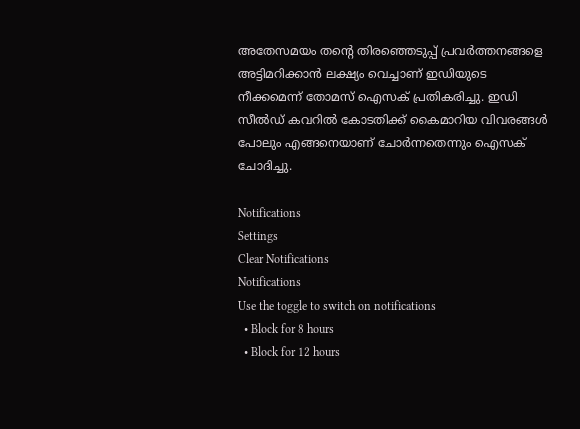അതേസമയം തന്റെ തിരഞ്ഞെടുപ്പ് പ്രവർത്തനങ്ങളെ അട്ടിമറിക്കാൻ ലക്ഷ്യം വെച്ചാണ് ഇഡിയുടെ നീക്കമെന്ന് തോമസ് ഐസക് പ്രതികരിച്ചു. ഇഡി സീൽഡ് കവറിൽ കോടതിക്ക് കൈമാറിയ വിവരങ്ങൾ പോലും എങ്ങനെയാണ് ചോർന്നതെന്നും ഐസക് ചോദിച്ചു.

Notifications
Settings
Clear Notifications
Notifications
Use the toggle to switch on notifications
  • Block for 8 hours
  • Block for 12 hours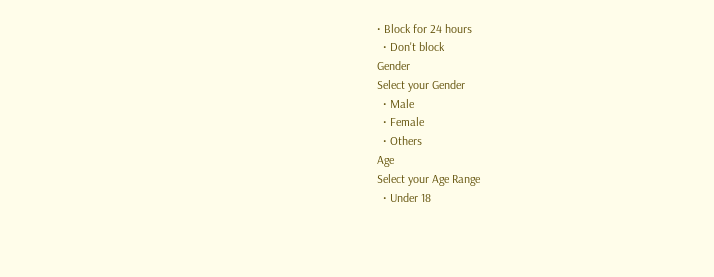• Block for 24 hours
  • Don't block
Gender
Select your Gender
  • Male
  • Female
  • Others
Age
Select your Age Range
  • Under 18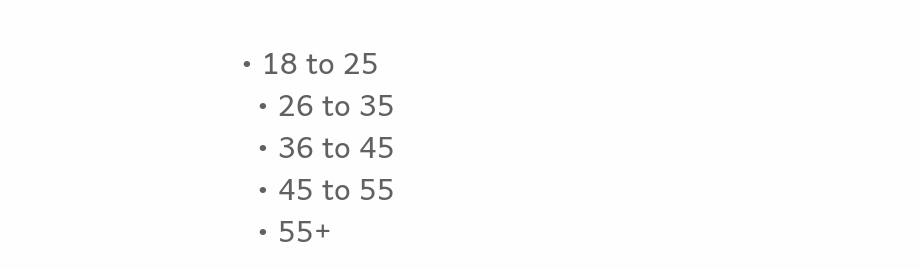• 18 to 25
  • 26 to 35
  • 36 to 45
  • 45 to 55
  • 55+